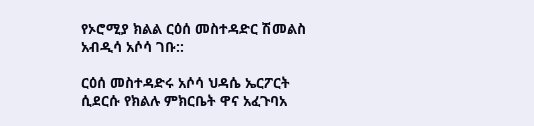የኦሮሚያ ክልል ርዕሰ መስተዳድር ሽመልስ አብዲሳ አሶሳ ገቡ::

ርዕሰ መስተዳድሩ አሶሳ ህዳሴ ኤርፖርት ሲደርሱ የክልሉ ምክርቤት ዋና አፈጉባአ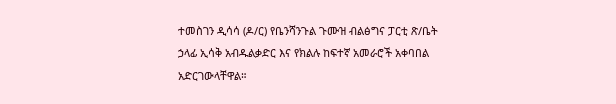ተመስገን ዲሳሳ (ዶ/ር) የቤንሻንጉል ጉሙዝ ብልፅግና ፓርቲ ጽ/ቤት ኃላፊ ኢሳቅ አብዱልቃድር እና የክልሉ ከፍተኛ አመራሮች አቀባበል አድርገውላቸዋል።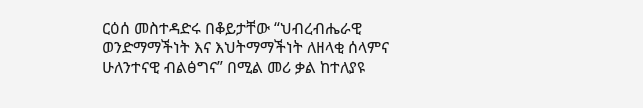ርዕሰ መስተዳድሩ በቆይታቸው “ህብረብሔራዊ ወንድማማችነት እና እህትማማችነት ለዘላቂ ሰላምና ሁለንተናዊ ብልፅግና” በሚል መሪ ቃል ከተለያዩ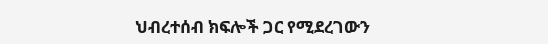ህብረተሰብ ክፍሎች ጋር የሚደረገውን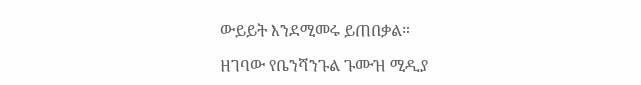ውይይት እንደሚመሩ ይጠበቃል።

ዘገባው የቤንሻንጉል ጉሙዝ ሚዲያ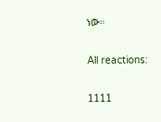ነው።

All reactions:

1111